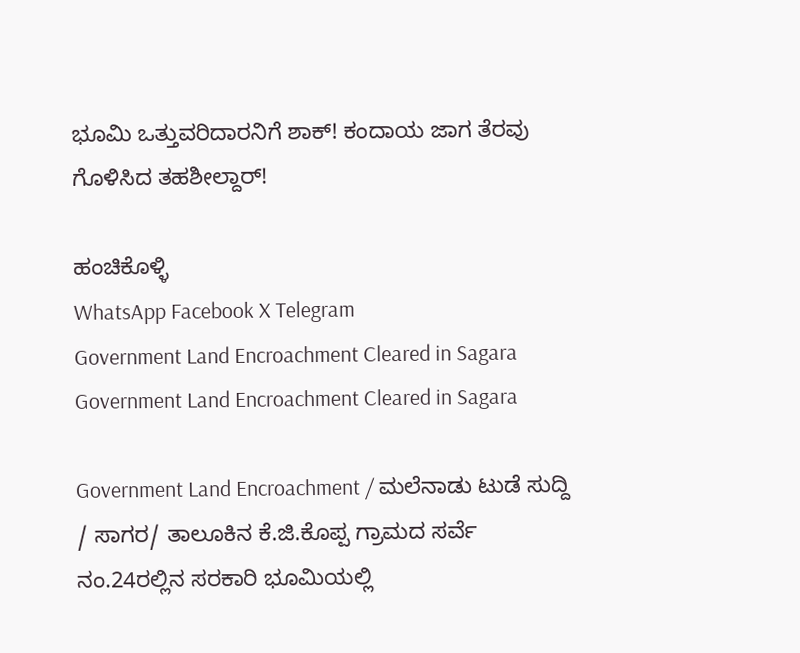ಭೂಮಿ ಒತ್ತುವರಿದಾರನಿಗೆ ಶಾಕ್! ಕಂದಾಯ ಜಾಗ ತೆರವು ಗೊಳಿಸಿದ ತಹಶೀಲ್ದಾರ್!

ಹಂಚಿಕೊಳ್ಳಿ
WhatsApp Facebook X Telegram
Government Land Encroachment Cleared in Sagara
Government Land Encroachment Cleared in Sagara

Government Land Encroachment / ಮಲೆನಾಡು ಟುಡೆ ಸುದ್ದಿ / ಸಾಗರ/ ತಾಲೂಕಿನ ಕೆ.ಜಿ.ಕೊಪ್ಪ ಗ್ರಾಮದ ಸರ್ವೆ ನಂ.24ರಲ್ಲಿನ ಸರಕಾರಿ ಭೂಮಿಯಲ್ಲಿ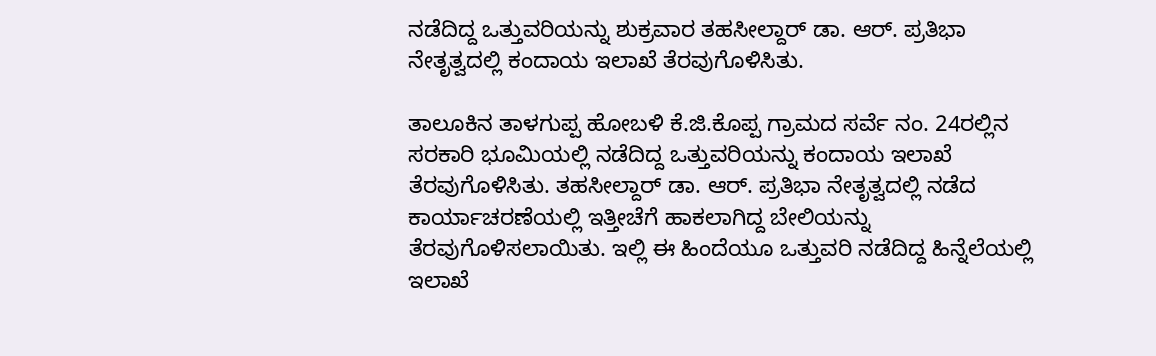ನಡೆದಿದ್ದ ಒತ್ತುವರಿಯನ್ನು ಶುಕ್ರವಾರ ತಹಸೀಲ್ದಾ‌ರ್ ಡಾ. ಆರ್. ಪ್ರತಿಭಾ ನೇತೃತ್ವದಲ್ಲಿ ಕಂದಾಯ ಇಲಾಖೆ ತೆರವುಗೊಳಿಸಿತು.

ತಾಲೂಕಿನ ತಾಳಗುಪ್ಪ ಹೋಬಳಿ ಕೆ.ಜಿ.ಕೊಪ್ಪ ಗ್ರಾಮದ ಸರ್ವೆ ನಂ. 24ರಲ್ಲಿನ ಸರಕಾರಿ ಭೂಮಿಯಲ್ಲಿ ನಡೆದಿದ್ದ ಒತ್ತುವರಿಯನ್ನು ಕಂದಾಯ ಇಲಾಖೆ ತೆರವುಗೊಳಿಸಿತು. ತಹಸೀಲ್ದಾರ್ ಡಾ. ಆರ್. ಪ್ರತಿಭಾ ನೇತೃತ್ವದಲ್ಲಿ ನಡೆದ ಕಾರ್ಯಾಚರಣೆಯಲ್ಲಿ ಇತ್ತೀಚೆಗೆ ಹಾಕಲಾಗಿದ್ದ ಬೇಲಿಯನ್ನು ತೆರವುಗೊಳಿಸಲಾಯಿತು. ಇಲ್ಲಿ ಈ ಹಿಂದೆಯೂ ಒತ್ತುವರಿ ನಡೆದಿದ್ದ ಹಿನ್ನೆಲೆಯಲ್ಲಿ ಇಲಾಖೆ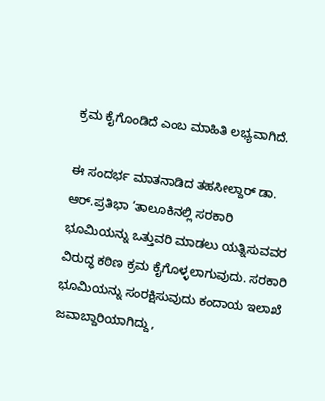ಕ್ರಮ ಕೈಗೊಂಡಿದೆ ಎಂಬ ಮಾಹಿತಿ ಲಭ್ಯವಾಗಿದೆ.

ಈ ಸಂದರ್ಭ ಮಾತನಾಡಿದ ತಹಸೀಲ್ದಾರ್ ಡಾ. ಆ‌ರ್.ಪ್ರತಿಭಾ ‘ತಾಲೂಕಿನಲ್ಲಿ ಸರಕಾರಿ ಭೂಮಿಯನ್ನು ಒತ್ತುವರಿ ಮಾಡಲು ಯತ್ನಿಸುವವರ ವಿರುದ್ಧ ಕಠಿಣ ಕ್ರಮ ಕೈಗೊಳ್ಳಲಾಗುವುದು. ಸರಕಾರಿ ಭೂಮಿಯನ್ನು ಸಂರಕ್ಷಿಸುವುದು ಕಂದಾಯ ಇಲಾಖೆ ಜವಾಬ್ದಾರಿಯಾಗಿದ್ದು,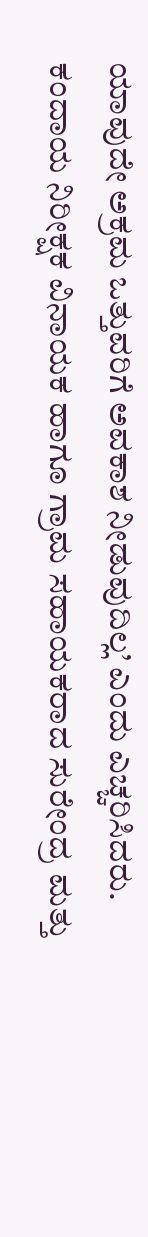ಯಾವುದೇ ಅಕ್ರಮ ಒತ್ತುವರಿಗೆ ಅವಕಾಶ ನೀಡುವುದಿಲ್ಲ’ ಎಂದು ಎಚ್ಚರಿಸಿದರು. ಕಂದಾಯ ನಿರೀಕ್ಷಕ ವಿನಾಯಕ ಹಾಗೂ ಗ್ರಾಮ ಸಹಾಯಕರಾದ ಸುರೇಂದ್ರ ಮತ್ತು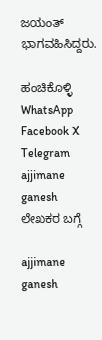ಜಯಂತ್ ಭಾಗವಹಿಸಿದ್ದರು.

ಹಂಚಿಕೊಳ್ಳಿ
WhatsApp Facebook X Telegram
ajjimane ganesh
ಲೇಖಕರ ಬಗ್ಗೆ

ajjimane ganesh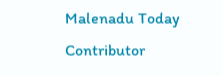Malenadu Today Contributor